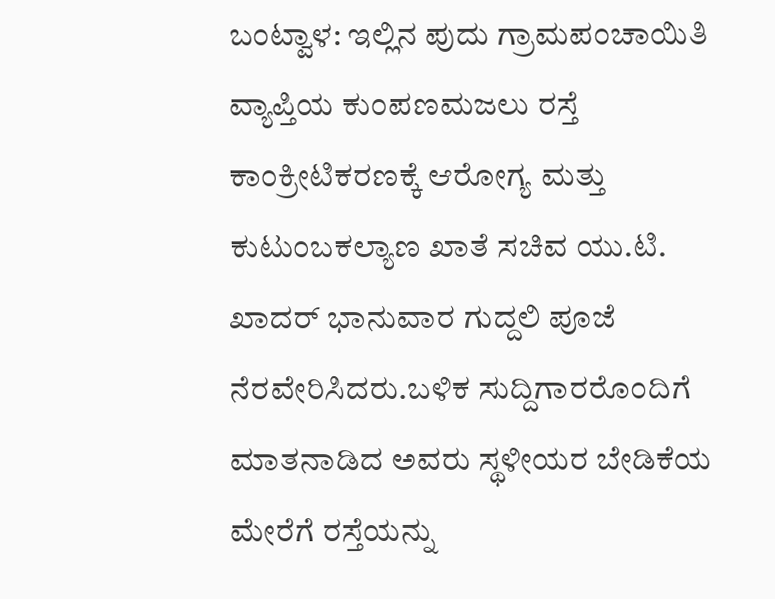ಬಂಟ್ವಾಳ: ಇಲ್ಲಿನ ಪುದು ಗ್ರಾಮಪಂಚಾಯಿತಿ ವ್ಯಾಪ್ತಿಯ ಕುಂಪಣಮಜಲು ರಸ್ತೆ ಕಾಂಕ್ರೀಟಿಕರಣಕ್ಕೆ ಆರೋಗ್ಯ ಮತ್ತು ಕುಟುಂಬಕಲ್ಯಾಣ ಖಾತೆ ಸಚಿವ ಯು.ಟಿ. ಖಾದರ್ ಭಾನುವಾರ ಗುದ್ದಲಿ ಪೂಜೆ ನೆರವೇರಿಸಿದರು.ಬಳಿಕ ಸುದ್ದಿಗಾರರೊಂದಿಗೆ ಮಾತನಾಡಿದ ಅವರು ಸ್ಥಳೀಯರ ಬೇಡಿಕೆಯ ಮೇರೆಗೆ ರಸ್ತೆಯನ್ನು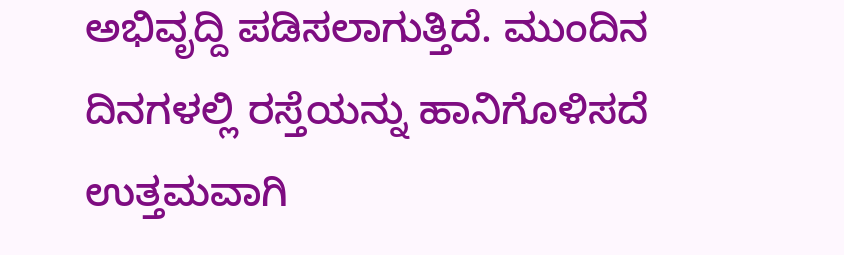ಅಭಿವೃದ್ದಿ ಪಡಿಸಲಾಗುತ್ತಿದೆ. ಮುಂದಿನ ದಿನಗಳಲ್ಲಿ ರಸ್ತೆಯನ್ನು ಹಾನಿಗೊಳಿಸದೆ ಉತ್ತಮವಾಗಿ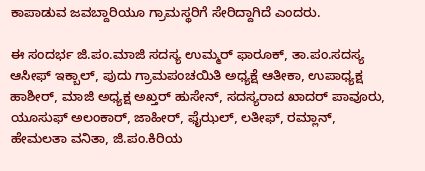ಕಾಪಾಡುವ ಜವಬ್ದಾರಿಯೂ ಗ್ರಾಮಸ್ಥರಿಗೆ ಸೇರಿದ್ದಾಗಿದೆ ಎಂದರು.

ಈ ಸಂದರ್ಭ ಜಿ.ಪಂ.ಮಾಜಿ ಸದಸ್ಯ ಉಮ್ಮರ್ ಫಾರೂಕ್, ತಾ.ಪಂ.ಸದಸ್ಯ ಆಸೀಫ್ ಇಕ್ಬಾಲ್, ಪುದು ಗ್ರಾಮಪಂಚಯಿತಿ ಅಧ್ಯಕ್ಷೆ ಆತೀಕಾ, ಉಪಾಧ್ಯಕ್ಷ ಹಾಶೀರ್, ಮಾಜಿ ಅಧ್ಯಕ್ಷ ಅಖ್ತರ್ ಹುಸೇನ್, ಸದಸ್ಯರಾದ ಖಾದರ್ ಪಾವೂರು, ಯೂಸುಫ್ ಅಲಂಕಾರ್, ಜಾಹೀರ್, ಫೈಝಲ್, ಲತೀಫ್, ರಮ್ಲಾನ್, ಹೇಮಲತಾ ವನಿತಾ, ಜಿ.ಪಂ.ಕಿರಿಯ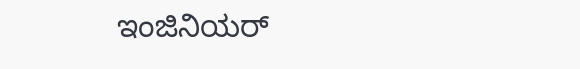ಇಂಜಿನಿಯರ್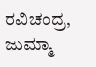ರವಿಚಂದ್ರ, ಜುಮ್ಮಾ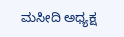ಮಸೀದಿ ಅಧ್ಯಕ್ಷ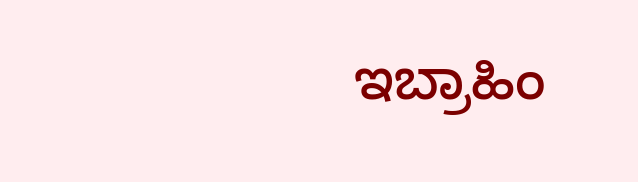ಇಬ್ರಾಹಿಂ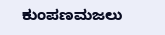ಕುಂಪಣಮಜಲು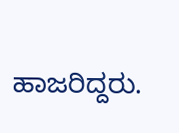ಹಾಜರಿದ್ದರು.